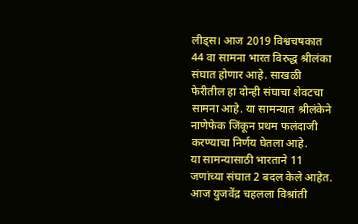लीड्स। आज 2019 विश्वचषकात 44 वा सामना भारत विरुद्ध श्रीलंका संघात होणार आहे. साखळी फेरीतील हा दोन्ही संघाचा शेवटचा सामना आहे. या सामन्यात श्रीलंकेने नाणेफेक जिंकून प्रथम फलंदाजी करण्याचा निर्णय घेतला आहे.
या सामन्यासाठी भारताने 11 जणांच्या संघात 2 बदल केले आहेत. आज युजवेंद्र चहलला विश्रांती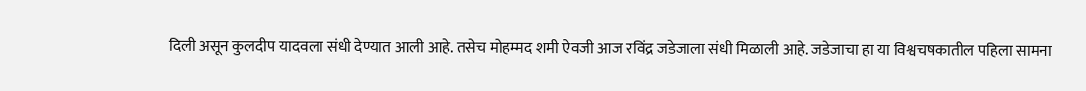दिली असून कुलदीप यादवला संधी देण्यात आली आहे. तसेच मोहम्मद शमी ऐवजी आज रविंद्र जडेजाला संधी मिळाली आहे. जडेजाचा हा या विश्वचषकातील पहिला सामना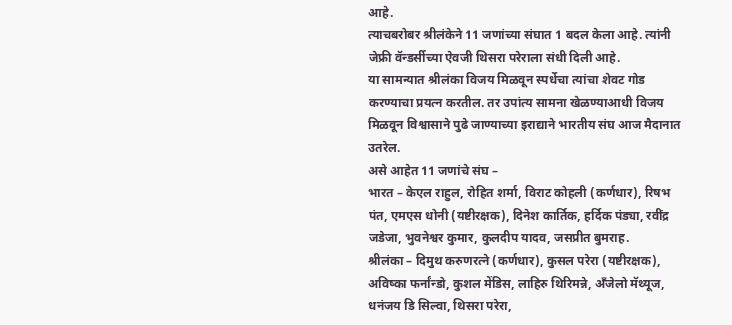आहे.
त्याचबरोबर श्रीलंकेने 11 जणांच्या संघात 1 बदल केला आहे. त्यांनी जेफ्री वॅन्डर्सीच्या ऐवजी थिसरा परेराला संधी दिली आहे.
या सामन्यात श्रीलंका विजय मिळवून स्पर्धेचा त्यांचा शेवट गोड करण्याचा प्रयत्न करतील. तर उपांत्य सामना खेळण्याआधी विजय मिळवून विश्वासाने पुढे जाण्याच्या इराद्याने भारतीय संघ आज मैदानात उतरेल.
असे आहेत 11 जणांचे संघ –
भारत – केएल राहुल, रोहित शर्मा, विराट कोहली (कर्णधार), रिषभ पंत, एमएस धोनी (यष्टीरक्षक), दिनेश कार्तिक, हर्दिक पंड्या, रवींद्र जडेजा, भुवनेश्वर कुमार, कुलदीप यादव, जसप्रीत बुमराह.
श्रीलंका – दिमुथ करुणरत्ने (कर्णधार), कुसल परेरा (यष्टीरक्षक), अविष्का फर्नांन्डो, कुशल मेंडिस, लाहिरु थिरिमन्ने, अँजेलो मॅथ्यूज, धनंजय डि सिल्वा, थिसरा परेरा,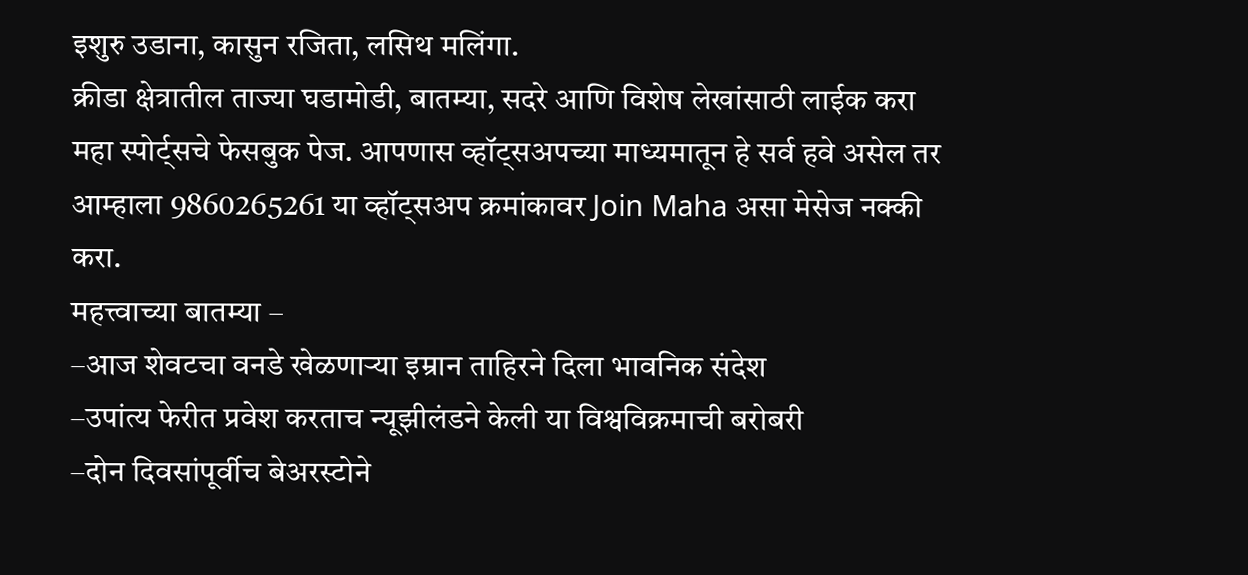इशुरु उडाना, कासुन रजिता, लसिथ मलिंगा.
क्रीडा क्षेत्रातील ताज्या घडामोडी, बातम्या, सदरे आणि विशेष लेखांसाठी लाईक करा महा स्पोर्ट्सचे फेसबुक पेज. आपणास व्हॉट्सअपच्या माध्यमातून हे सर्व हवे असेल तर आम्हाला 9860265261 या व्हॉट्सअप क्रमांकावर Join Maha असा मेसेज नक्की करा.
महत्त्वाच्या बातम्या –
–आज शेवटचा वनडे खेळणाऱ्या इम्रान ताहिरने दिला भावनिक संदेश
–उपांत्य फेरीत प्रवेश करताच न्यूझीलंडने केली या विश्वविक्रमाची बरोबरी
–दोन दिवसांपूर्वीच बेअरस्टोने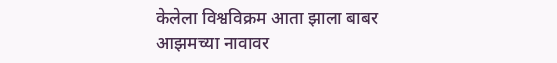केलेला विश्वविक्रम आता झाला बाबर आझमच्या नावावर